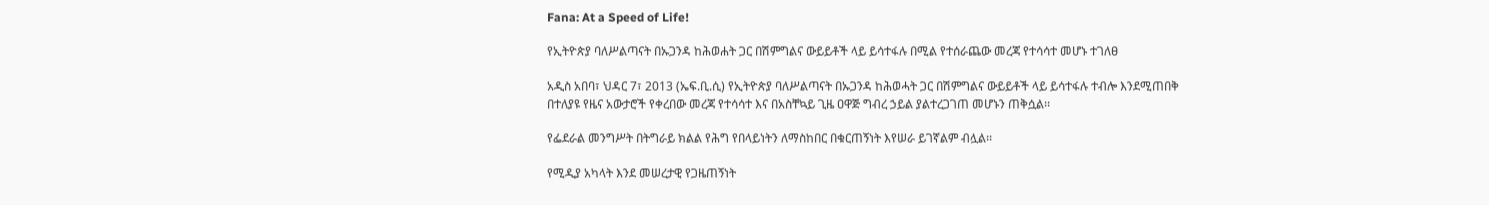Fana: At a Speed of Life!

የኢትዮጵያ ባለሥልጣናት በኡጋንዳ ከሕወሐት ጋር በሽምግልና ውይይቶች ላይ ይሳተፋሉ በሚል የተሰራጨው መረጃ የተሳሳተ መሆኑ ተገለፀ

አዲስ አበባ፣ ህዳር 7፣ 2013 (ኤፍ.ቢ.ሲ) የኢትዮጵያ ባለሥልጣናት በኡጋንዳ ከሕወሓት ጋር በሽምግልና ውይይቶች ላይ ይሳተፋሉ ተብሎ እንደሚጠበቅ በተለያዩ የዜና አውታሮች የቀረበው መረጃ የተሳሳተ እና በአስቸኳይ ጊዜ ዐዋጅ ግብረ ኃይል ያልተረጋገጠ መሆኑን ጠቅሷል፡፡

የፌደራል መንግሥት በትግራይ ክልል የሕግ የበላይነትን ለማስከበር በቁርጠኝነት እየሠራ ይገኛልም ብሏል፡፡

የሚዲያ አካላት እንደ መሠረታዊ የጋዜጠኝነት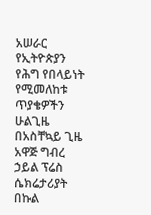አሠራር የኢትዮጵያን የሕግ የበላይነት የሚመለከቱ ጥያቄዎችን ሁልጊዜ በአስቸኳይ ጊዜ አዋጅ ግብረ ኃይል ፕሬስ ሴክሬታሪያት በኩል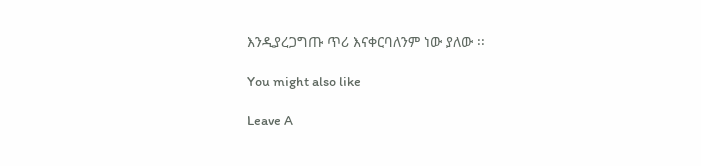እንዲያረጋግጡ ጥሪ እናቀርባለንም ነው ያለው ፡፡

You might also like

Leave A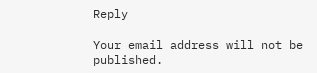Reply

Your email address will not be published.